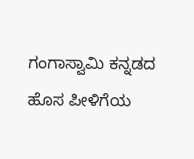ಗಂಗಾಸ್ವಾಮಿ ಕನ್ನಡದ ಹೊಸ ಪೀಳಿಗೆಯ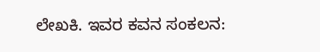ಲೇಖಕಿ. ಇವರ ಕವನ ಸಂಕಲನ: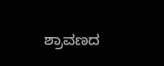ಶ್ರಾವಣದ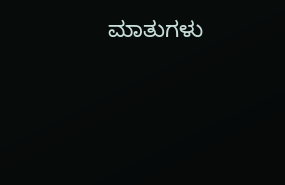ಮಾತುಗಳು